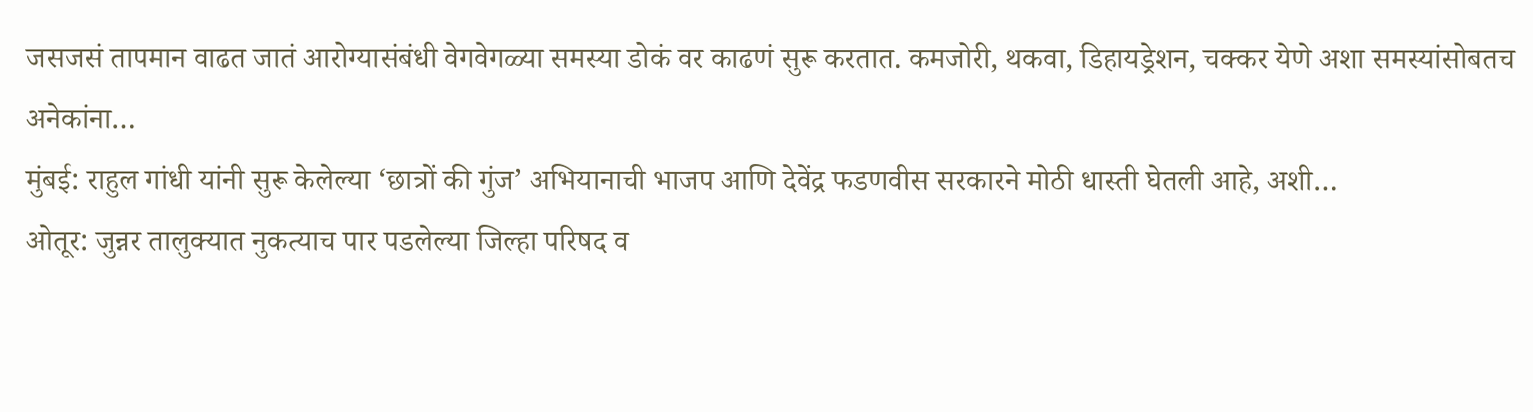जसजसं तापमान वाढत जातं आरोग्यासंबंधी वेगवेगळ्या समस्या डोकं वर काढणं सुरू करतात. कमजोरी, थकवा, डिहायड्रेशन, चक्कर येणे अशा समस्यांसोबतच अनेकांना…
मुंबई: राहुल गांधी यांनी सुरू केलेल्या ‘छात्रों की गुंज’ अभियानाची भाजप आणि देवेंद्र फडणवीस सरकारने मोठी धास्ती घेतली आहे, अशी…
ओतूर: जुन्नर तालुक्यात नुकत्याच पार पडलेल्या जिल्हा परिषद व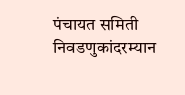पंचायत समिती निवडणुकांदरम्यान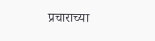प्रचाराच्या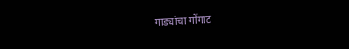गाड्यांचा गोंगाट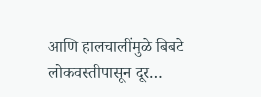आणि हालचालींमुळे बिबटे लोकवस्तीपासून दूर…